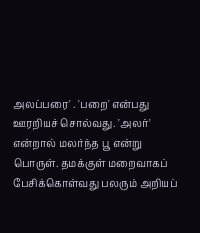அலப்பரை' . 'பறை' என்பது ஊரறியச் சொல்வது. 'அலர்' என்றால் மலர்ந்த பூ என்று பொருள். தமக்குள் மறைவாகப் பேசிக்கொள்வது பலரும் அறியப்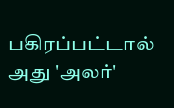பகிரப்பட்டால் அது 'அலர்'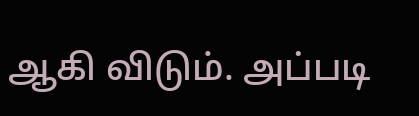ஆகி விடும். அப்படி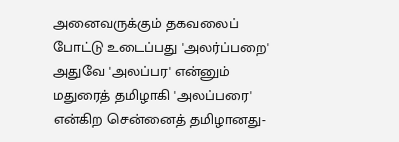அனைவருக்கும் தகவலைப் போட்டு உடைப்பது 'அலர்ப்பறை' அதுவே 'அலப்பர' என்னும் மதுரைத் தமிழாகி 'அலப்பரை' என்கிற சென்னைத் தமிழானது-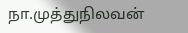நா.முத்துநிலவன்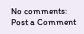No comments:
Post a Comment